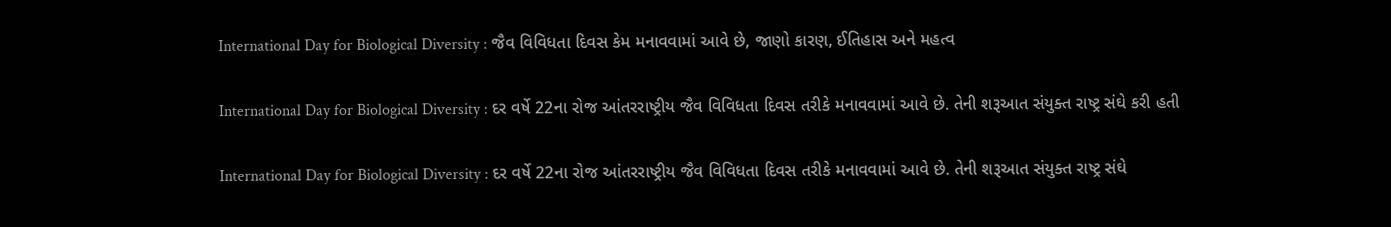International Day for Biological Diversity : જૈવ વિવિધતા દિવસ કેમ મનાવવામાં આવે છે, જાણો કારણ, ઈતિહાસ અને મહત્વ

International Day for Biological Diversity : દર વર્ષે 22ના રોજ આંતરરાષ્ટ્રીય જૈવ વિવિધતા દિવસ તરીકે મનાવવામાં આવે છે. તેની શરૂઆત સંયુક્ત રાષ્ટ્ર સંઘે કરી હતી

International Day for Biological Diversity : દર વર્ષે 22ના રોજ આંતરરાષ્ટ્રીય જૈવ વિવિધતા દિવસ તરીકે મનાવવામાં આવે છે. તેની શરૂઆત સંયુક્ત રાષ્ટ્ર સંઘે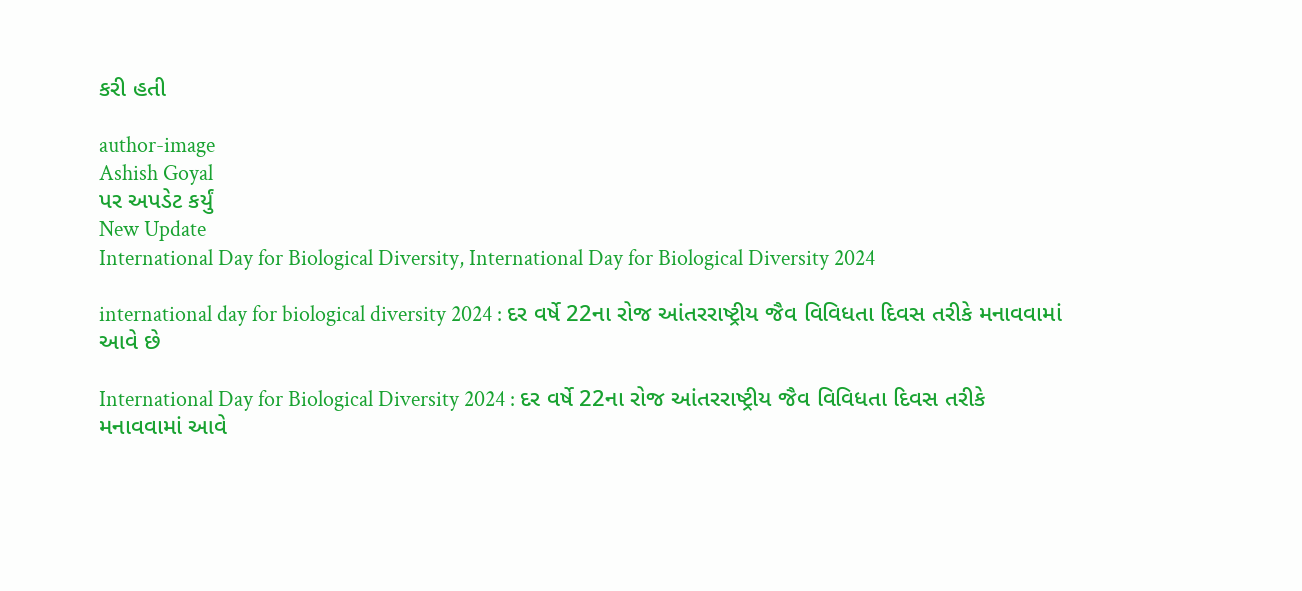કરી હતી

author-image
Ashish Goyal
પર અપડેટ કર્યું
New Update
International Day for Biological Diversity, International Day for Biological Diversity 2024

international day for biological diversity 2024 : દર વર્ષે 22ના રોજ આંતરરાષ્ટ્રીય જૈવ વિવિધતા દિવસ તરીકે મનાવવામાં આવે છે

International Day for Biological Diversity 2024 : દર વર્ષે 22ના રોજ આંતરરાષ્ટ્રીય જૈવ વિવિધતા દિવસ તરીકે મનાવવામાં આવે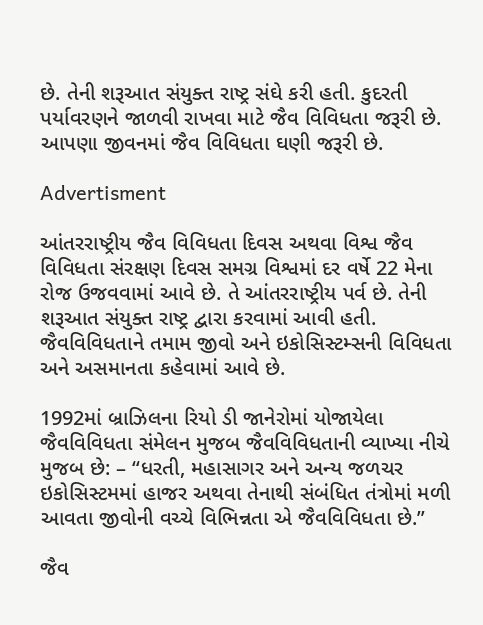છે. તેની શરૂઆત સંયુક્ત રાષ્ટ્ર સંઘે કરી હતી. કુદરતી પર્યાવરણને જાળવી રાખવા માટે જૈવ વિવિધતા જરૂરી છે. આપણા જીવનમાં જૈવ વિવિધતા ઘણી જરૂરી છે.

Advertisment

આંતરરાષ્ટ્રીય જૈવ વિવિધતા દિવસ અથવા વિશ્વ જૈવ વિવિધતા સંરક્ષણ દિવસ સમગ્ર વિશ્વમાં દર વર્ષે 22 મેના રોજ ઉજવવામાં આવે છે. તે આંતરરાષ્ટ્રીય પર્વ છે. તેની શરૂઆત સંયુક્ત રાષ્ટ્ર દ્વારા કરવામાં આવી હતી. જૈવવિવિધતાને તમામ જીવો અને ઇકોસિસ્ટમ્સની વિવિધતા અને અસમાનતા કહેવામાં આવે છે.

1992માં બ્રાઝિલના રિયો ડી જાનેરોમાં યોજાયેલા જૈવવિવિધતા સંમેલન મુજબ જૈવવિવિધતાની વ્યાખ્યા નીચે મુજબ છે: – “ધરતી, મહાસાગર અને અન્ય જળચર ઇકોસિસ્ટમમાં હાજર અથવા તેનાથી સંબંધિત તંત્રોમાં મળી આવતા જીવોની વચ્ચે વિભિન્નતા એ જૈવવિવિધતા છે.”

જૈવ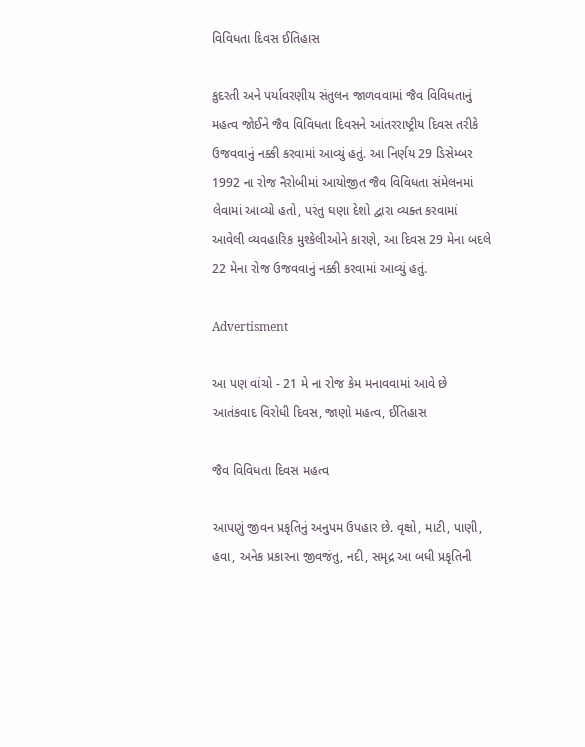વિવિધતા દિવસ ઈતિહાસ

કુદરતી અને પર્યાવરણીય સંતુલન જાળવવામાં જૈવ વિવિધતાનું મહત્વ જોઈને જૈવ વિવિધતા દિવસને આંતરરાષ્ટ્રીય દિવસ તરીકે ઉજવવાનું નક્કી કરવામાં આવ્યું હતું. આ નિર્ણય 29 ડિસેમ્બર 1992 ના રોજ નૈરોબીમાં આયોજીત જૈવ વિવિધતા સંમેલનમાં લેવામાં આવ્યો હતો, પરંતુ ઘણા દેશો દ્વારા વ્યક્ત કરવામાં આવેલી વ્યવહારિક મુશ્કેલીઓને કારણે, આ દિવસ 29 મેના બદલે 22 મેના રોજ ઉજવવાનું નક્કી કરવામાં આવ્યું હતું.

Advertisment

આ પણ વાંચો - 21 મે ના રોજ કેમ મનાવવામાં આવે છે આતંકવાદ વિરોધી દિવસ, જાણો મહત્વ, ઈતિહાસ

જૈવ વિવિધતા દિવસ મહત્વ

આપણું જીવન પ્રકૃતિનું અનુપમ ઉપહાર છે. વૃક્ષો, માટી, પાણી, હવા, અનેક પ્રકારના જીવજંતુ, નદી, સમૃદ્ર આ બધી પ્રકૃતિની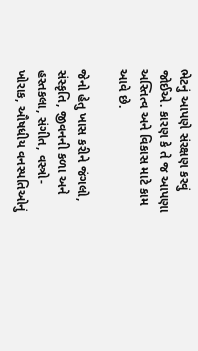ભેટનું આપણે સંરક્ષણ કરવું જોઈએ. કારણ કે તે જ આપણા અસ્તિત્વ અને વિકાસ માટે કામ આવે છે.

જેનો હેતુ ખાસ કરીને જંગલો, સંસ્કૃતિ, જીવનની કળા અને હસ્તકલા, સંગીત, વસ્ત્રો-ખોરાક, ઔષધીય વનસ્પતિઓનું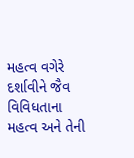મહત્વ વગેરે દર્શાવીને જૈવ વિવિધતાના મહત્વ અને તેની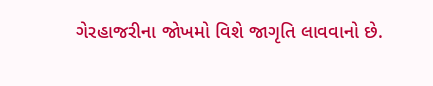ગેરહાજરીના જોખમો વિશે જાગૃતિ લાવવાનો છે.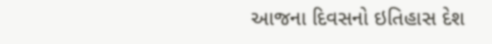આજના દિવસનો ઇતિહાસ દેશ